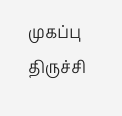முகப்பு
திருச்சி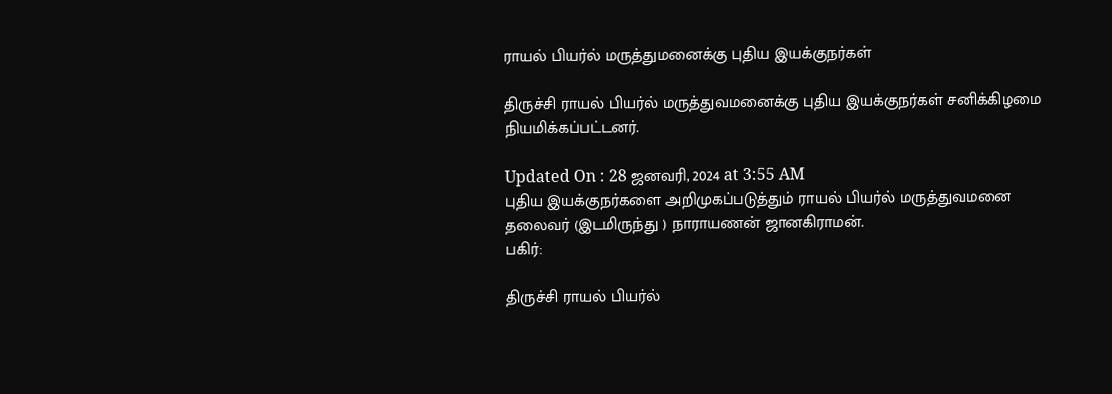ராயல் பியர்ல் மருத்துமனைக்கு புதிய இயக்குநர்கள்

திருச்சி ராயல் பியர்ல் மருத்துவமனைக்கு புதிய இயக்குநர்கள் சனிக்கிழமை நியமிக்கப்பட்டனர்.

Updated On : 28 ஜனவரி, 2024 at 3:55 AM
புதிய இயக்குநர்களை அறிமுகப்படுத்தும் ராயல் பியர்ல் மருத்துவமனை தலைவர் (இடமிருந்து ) நாராயணன் ஜானகிராமன்.
பகிர்:

திருச்சி ராயல் பியர்ல்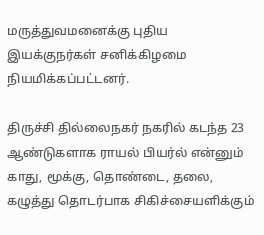மருத்துவமனைக்கு புதிய இயக்குநர்கள் சனிக்கிழமை நியமிக்கப்பட்டனர்.

திருச்சி தில்லைநகர் நகரில் கடந்த 23 ஆண்டுகளாக ராயல் பியர்ல் என்னும் காது, மூக்கு, தொண்டை, தலை, கழுத்து தொடர்பாக சிகிச்சையளிக்கும்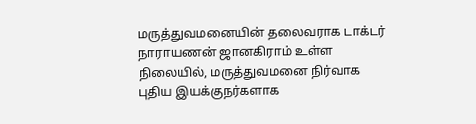மருத்துவமனையின் தலைவராக டாக்டர் நாராயணன் ஜானகிராம் உள்ள நிலையில், மருத்துவமனை நிர்வாக புதிய இயக்குநர்களாக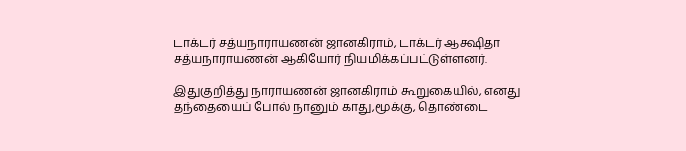டாக்டர் சத்யநாராயணன் ஜானகிராம், டாக்டர் ஆக்ஷிதா சத்யநாராயணன் ஆகியோர் நியமிக்கப்பட்டுள்ளனர்.

இதுகுறித்து நாராயணன் ஜானகிராம் கூறுகையில், எனது தந்தையைப் போல் நானும் காது,மூக்கு, தொண்டை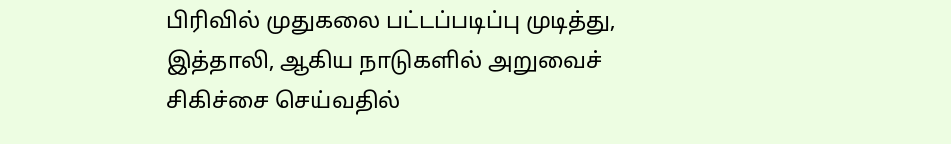பிரிவில் முதுகலை பட்டப்படிப்பு முடித்து, இத்தாலி, ஆகிய நாடுகளில் அறுவைச் சிகிச்சை செய்வதில்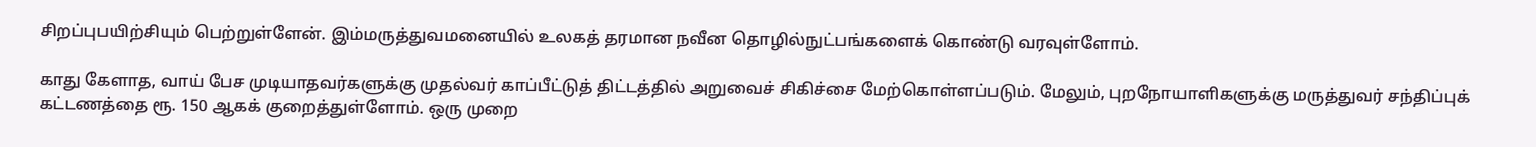சிறப்புபயிற்சியும் பெற்றுள்ளேன். இம்மருத்துவமனையில் உலகத் தரமான நவீன தொழில்நுட்பங்களைக் கொண்டு வரவுள்ளோம்.

காது கேளாத, வாய் பேச முடியாதவர்களுக்கு முதல்வர் காப்பீட்டுத் திட்டத்தில் அறுவைச் சிகிச்சை மேற்கொள்ளப்படும். மேலும், புறநோயாளிகளுக்கு மருத்துவர் சந்திப்புக் கட்டணத்தை ரூ. 150 ஆகக் குறைத்துள்ளோம். ஒரு முறை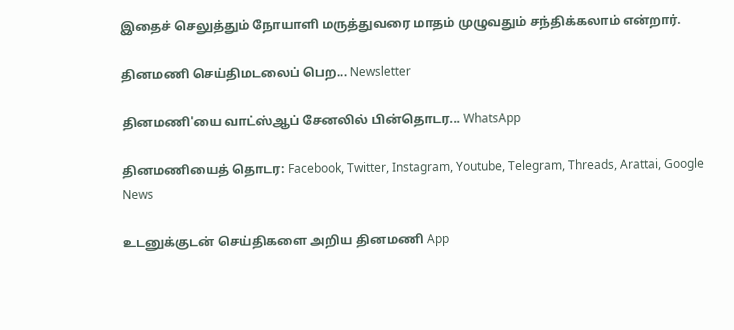இதைச் செலுத்தும் நோயாளி மருத்துவரை மாதம் முழுவதும் சந்திக்கலாம் என்றார்.

தினமணி செய்திமடலைப் பெற... Newsletter

தினமணி'யை வாட்ஸ்ஆப் சேனலில் பின்தொடர... WhatsApp

தினமணியைத் தொடர: Facebook, Twitter, Instagram, Youtube, Telegram, Threads, Arattai, Google News

உடனுக்குடன் செய்திகளை அறிய தினமணி App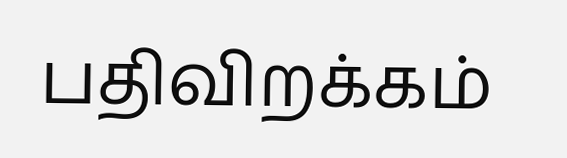பதிவிறக்கம்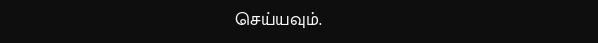செய்யவும்.